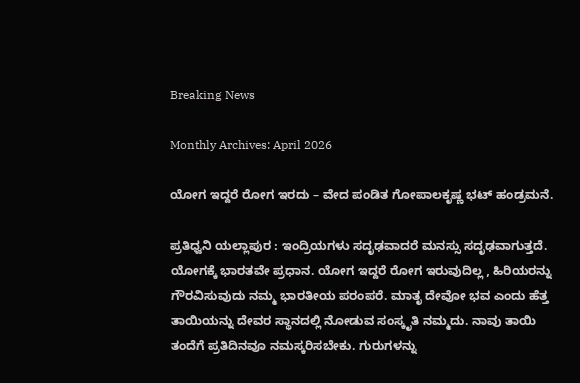Breaking News

Monthly Archives: April 2026

ಯೋಗ ಇದ್ದರೆ ರೋಗ ಇರದು – ವೇದ ಪಂಡಿತ ಗೋಪಾಲಕೃಷ್ಣ ಭಟ್ ಹಂಡ್ರಮನೆ.

ಪ್ರತಿಧ್ವನಿ ಯಲ್ಲಾಪುರ : ಇಂದ್ರಿಯಗಳು ಸದೃಢವಾದರೆ ಮನಸ್ಸು ಸದೃಢವಾಗುತ್ತದೆ. ಯೋಗಕ್ಕೆ ಭಾರತವೇ ಪ್ರಧಾನ. ಯೋಗ ಇದ್ದರೆ ರೋಗ ಇರುವುದಿಲ್ಲ , ಹಿರಿಯರನ್ನು ಗೌರವಿಸುವುದು ನಮ್ಮ ಭಾರತೀಯ ಪರಂಪರೆ. ಮಾತೃ ದೇವೋ ಭವ ಎಂದು ಹೆತ್ತ ತಾಯಿಯನ್ನು ದೇವರ ಸ್ಥಾನದಲ್ಲಿ ನೋಡುವ ಸಂಸ್ಕೃತಿ ನಮ್ಮದು. ನಾವು ತಾಯಿ ತಂದೆಗೆ ಪ್ರತಿದಿನವೂ ನಮಸ್ಕರಿಸಬೇಕು. ಗುರುಗಳನ್ನು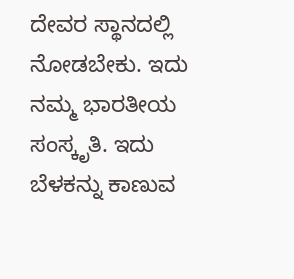ದೇವರ ಸ್ಥಾನದಲ್ಲಿ ನೋಡಬೇಕು. ಇದು ನಮ್ಮ ಭಾರತೀಯ ಸಂಸ್ಕೃತಿ. ಇದು ಬೆಳಕನ್ನು ಕಾಣುವ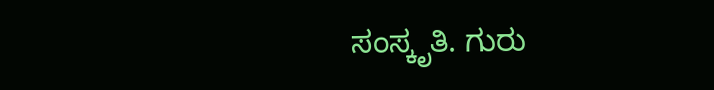ಸಂಸ್ಕೃತಿ. ಗುರು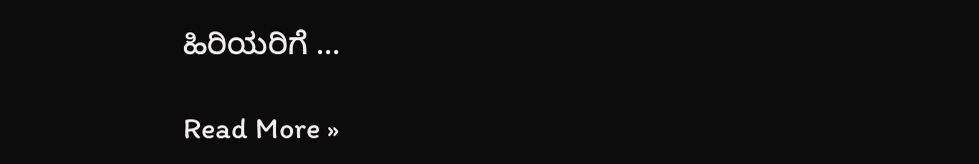ಹಿರಿಯರಿಗೆ …

Read More »